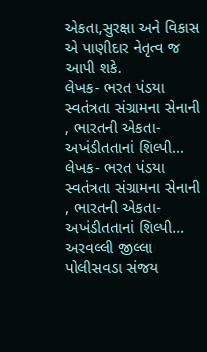એકતા,સુરક્ષા અને વિકાસ એ પાણીદાર નેતૃત્વ જ આપી શકે.
લેખક- ભરત પંડયા સ્વતંત્રતા સંગ્રામના સેનાની , ભારતની એકતા-અખંડીતતાનાં શિલ્પી...
લેખક- ભરત પંડયા સ્વતંત્રતા સંગ્રામના સેનાની , ભારતની એકતા-અખંડીતતાનાં શિલ્પી...
અરવલ્લી જીલ્લા પોલીસવડા સંજય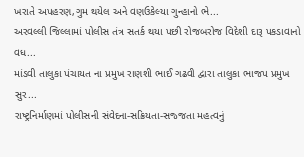ખરાતે અપહરણ,ગુમ થયેલ અને વણઉકેલ્યા ગુન્હાનો ભે...
અરવલ્લી જિલ્લામાં પોલીસ તંત્ર સતર્ક થયા પછી રોજબરોજ વિદેશી દારૂ પકડાવાનો વધ...
માંડવી તાલુકા પંચાયત ના પ્રમુખ રાણશી ભાઈ ગઢવી દ્વારા તાલુકા ભાજપ પ્રમુખ સુર...
રાષ્ટ્રનિર્માણમાં પોલીસની સંવેદના-સક્રિયતા-સજ્જતા મહત્વનું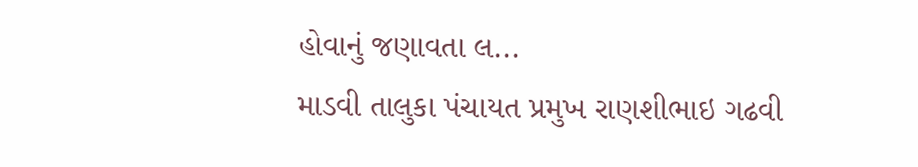હોવાનું જણાવતા લ...
માડવી તાલુકા પંચાયત પ્રમુખ રાણશીભાઇ ગઢવી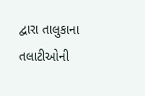દ્વારા તાલુકાના તલાટીઓની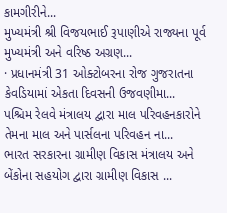કામગીરીને...
મુખ્યમંત્રી શ્રી વિજયભાઈ રૂપાણીએ રાજ્યના પૂર્વ મુખ્યમંત્રી અને વરિષ્ઠ અગ્રણ...
· પ્રધાનમંત્રી 31 ઓક્ટોબરના રોજ ગુજરાતના કેવડિયામાં એકતા દિવસની ઉજવણીમા...
પશ્ચિમ રેલવે મંત્રાલય દ્વારા માલ પરિવહનકારોને તેમના માલ અને પાર્સલના પરિવહન ના...
ભારત સરકારના ગ્રામીણ વિકાસ મંત્રાલય અને બેંકોના સહયોગ દ્વારા ગ્રામીણ વિકાસ ...